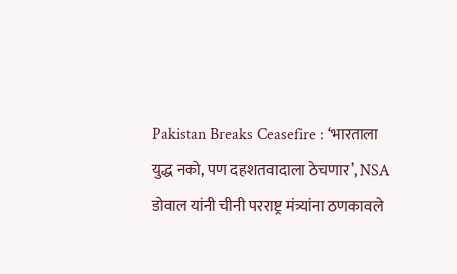Pakistan Breaks Ceasefire : ‘भारताला युद्ध नको, पण दहशतवादाला ठेचणार’, NSA डोवाल यांनी चीनी परराष्ट्र मंत्र्यांना ठणकावले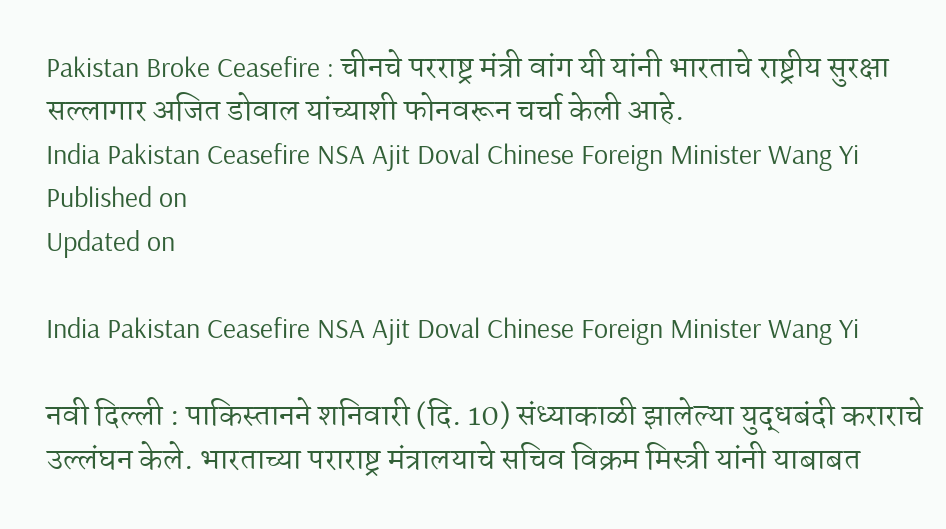Pakistan Broke Ceasefire : चीनचे परराष्ट्र मंत्री वांग यी यांनी भारताचे राष्ट्रीय सुरक्षा सल्लागार अजित डोवाल यांच्याशी फोनवरून चर्चा केली आहे.
India Pakistan Ceasefire NSA Ajit Doval Chinese Foreign Minister Wang Yi
Published on
Updated on

India Pakistan Ceasefire NSA Ajit Doval Chinese Foreign Minister Wang Yi

नवी दिल्ली : पाकिस्तानने शनिवारी (दि. 10) संध्याकाळी झालेल्या युद्धबंदी कराराचे उल्लंघन केले. भारताच्या पराराष्ट्र मंत्रालयाचे सचिव विक्रम मिस्त्री यांनी याबाबत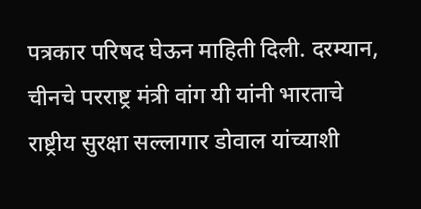पत्रकार परिषद घेऊन माहिती दिली. दरम्यान, चीनचे परराष्ट्र मंत्री वांग यी यांनी भारताचे राष्ट्रीय सुरक्षा सल्लागार डोवाल यांच्याशी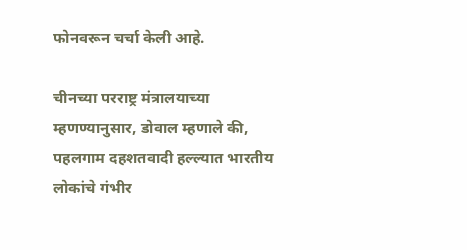फोनवरून चर्चा केली आहे.

चीनच्या परराष्ट्र मंत्रालयाच्या म्हणण्यानुसार, डोवाल म्हणाले की, पहलगाम दहशतवादी हल्ल्यात भारतीय लोकांचे गंभीर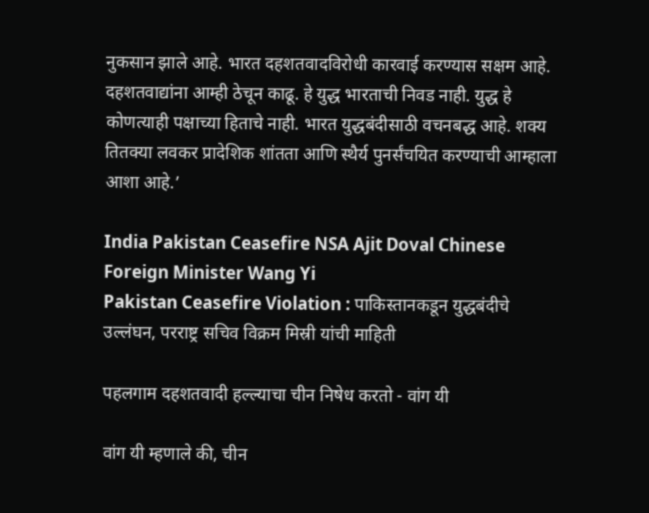नुकसान झाले आहे. भारत दहशतवादविरोधी कारवाई करण्यास सक्षम आहे. दहशतवाद्यांना आम्ही ठेचून काढू. हे युद्ध भारताची निवड नाही. युद्ध हे कोणत्याही पक्षाच्या हिताचे नाही. भारत युद्धबंदीसाठी वचनबद्ध आहे. शक्य तितक्या लवकर प्रादेशिक शांतता आणि स्थैर्य पुनर्संचयित करण्याची आम्हाला आशा आहे.’

India Pakistan Ceasefire NSA Ajit Doval Chinese Foreign Minister Wang Yi
Pakistan Ceasefire Violation : पाकिस्तानकडून युद्धबंदीचे उल्लंघन, परराष्ट्र सचिव विक्रम मिस्री यांची माहिती

पहलगाम दहशतवादी हल्ल्याचा चीन निषेध करतो - वांग यी

वांग यी म्हणाले की, चीन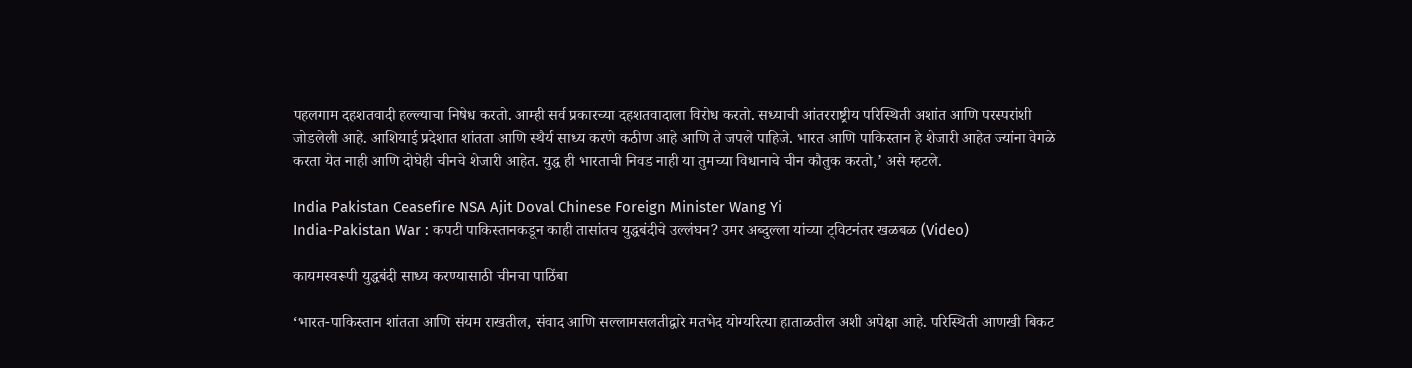पहलगाम दहशतवादी हल्ल्याचा निषेध करतो. आम्ही सर्व प्रकारच्या दहशतवादाला विरोध करतो. सध्याची आंतरराष्ट्रीय परिस्थिती अशांत आणि परस्परांशी जोडलेली आहे. आशियाई प्रदेशात शांतता आणि स्थैर्य साध्य करणे कठीण आहे आणि ते जपले पाहिजे. भारत आणि पाकिस्तान हे शेजारी आहेत ज्यांना वेगळे करता येत नाही आणि दोघेही चीनचे शेजारी आहेत. युद्ध ही भारताची निवड नाही या तुमच्या विधानाचे चीन कौतुक करतो,’ असे म्हटले.

India Pakistan Ceasefire NSA Ajit Doval Chinese Foreign Minister Wang Yi
India-Pakistan War : कपटी पाकिस्तानकडून काही तासांतच युद्धबंदीचे उल्लंघन? उमर अब्दुल्ला यांच्या ट्विटनंतर खळबळ (Video)

कायमस्वरूपी युद्धबंदी साध्य करण्यासाठी चीनचा पाठिंबा

‘भारत-पाकिस्तान शांतता आणि संयम राखतील, संवाद आणि सल्लामसलतीद्वारे मतभेद योग्यरित्या हाताळतील अशी अपेक्षा आहे. परिस्थिती आणखी बिकट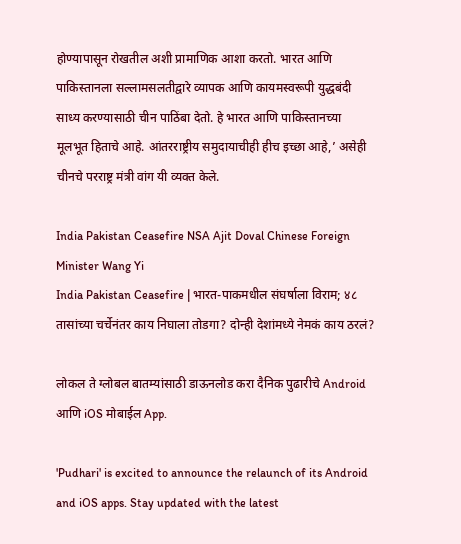होण्यापासून रोखतील अशी प्रामाणिक आशा करतो. भारत आणि पाकिस्तानला सल्लामसलतीद्वारे व्यापक आणि कायमस्वरूपी युद्धबंदी साध्य करण्यासाठी चीन पाठिंबा देतो. हे भारत आणि पाकिस्तानच्या मूलभूत हिताचे आहे. आंतरराष्ट्रीय समुदायाचीही हीच इच्छा आहे,’ असेही चीनचे परराष्ट्र मंत्री वांग यी व्यक्त केले.

India Pakistan Ceasefire NSA Ajit Doval Chinese Foreign Minister Wang Yi
India Pakistan Ceasefire | भारत-पाकमधील संघर्षाला विराम; ४८ तासांच्या चर्चेनंतर काय निघाला तोडगा? दोन्ही देशांमध्ये नेमकं काय ठरलं?

लोकल ते ग्लोबल बातम्यांसाठी डाऊनलोड करा दैनिक पुढारीचे Android आणि iOS मोबाईल App.

'Pudhari' is excited to announce the relaunch of its Android and iOS apps. Stay updated with the latest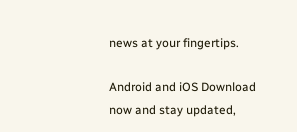news at your fingertips.

Android and iOS Download now and stay updated,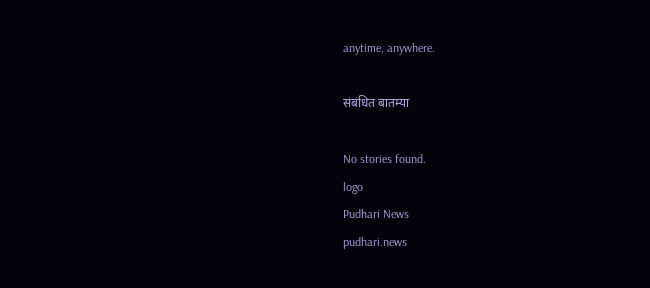anytime, anywhere.

संबंधित बातम्या

No stories found.
logo
Pudhari News
pudhari.news